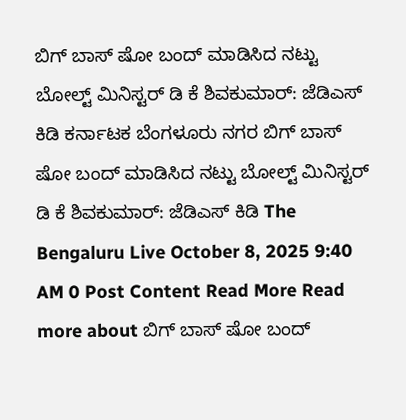ಬಿಗ್ ಬಾಸ್ ಷೋ ಬಂದ್ ಮಾಡಿಸಿದ ನಟ್ಟು ಬೋಲ್ಟ್ ಮಿನಿಸ್ಟರ್ ಡಿ ಕೆ ಶಿವಕುಮಾರ್: ಜೆಡಿಎಸ್ ಕಿಡಿ ಕರ್ನಾಟಕ ಬೆಂಗಳೂರು ನಗರ ಬಿಗ್ ಬಾಸ್ ಷೋ ಬಂದ್ ಮಾಡಿಸಿದ ನಟ್ಟು ಬೋಲ್ಟ್ ಮಿನಿಸ್ಟರ್ ಡಿ ಕೆ ಶಿವಕುಮಾರ್: ಜೆಡಿಎಸ್ ಕಿಡಿ The Bengaluru Live October 8, 2025 9:40 AM 0 Post Content Read More Read more about ಬಿಗ್ ಬಾಸ್ ಷೋ ಬಂದ್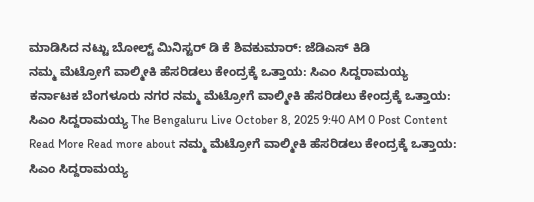ಮಾಡಿಸಿದ ನಟ್ಟು ಬೋಲ್ಟ್ ಮಿನಿಸ್ಟರ್ ಡಿ ಕೆ ಶಿವಕುಮಾರ್: ಜೆಡಿಎಸ್ ಕಿಡಿ
ನಮ್ಮ ಮೆಟ್ರೋಗೆ ವಾಲ್ಮೀಕಿ ಹೆಸರಿಡಲು ಕೇಂದ್ರಕ್ಕೆ ಒತ್ತಾಯ: ಸಿಎಂ ಸಿದ್ದರಾಮಯ್ಯ ಕರ್ನಾಟಕ ಬೆಂಗಳೂರು ನಗರ ನಮ್ಮ ಮೆಟ್ರೋಗೆ ವಾಲ್ಮೀಕಿ ಹೆಸರಿಡಲು ಕೇಂದ್ರಕ್ಕೆ ಒತ್ತಾಯ: ಸಿಎಂ ಸಿದ್ದರಾಮಯ್ಯ The Bengaluru Live October 8, 2025 9:40 AM 0 Post Content Read More Read more about ನಮ್ಮ ಮೆಟ್ರೋಗೆ ವಾಲ್ಮೀಕಿ ಹೆಸರಿಡಲು ಕೇಂದ್ರಕ್ಕೆ ಒತ್ತಾಯ: ಸಿಎಂ ಸಿದ್ದರಾಮಯ್ಯ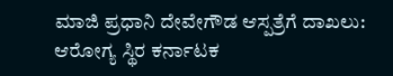ಮಾಜಿ ಪ್ರಧಾನಿ ದೇವೇಗೌಡ ಆಸ್ಪತ್ರೆಗೆ ದಾಖಲು: ಆರೋಗ್ಯ ಸ್ಥಿರ ಕರ್ನಾಟಕ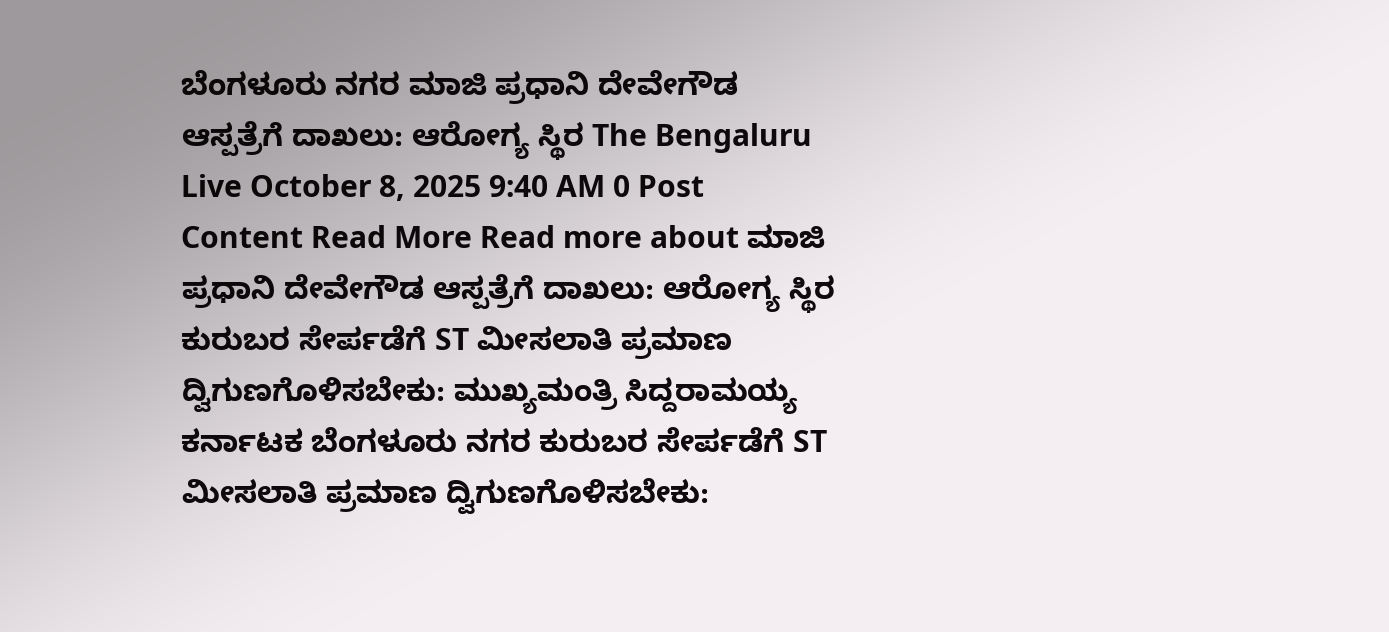ಬೆಂಗಳೂರು ನಗರ ಮಾಜಿ ಪ್ರಧಾನಿ ದೇವೇಗೌಡ ಆಸ್ಪತ್ರೆಗೆ ದಾಖಲು: ಆರೋಗ್ಯ ಸ್ಥಿರ The Bengaluru Live October 8, 2025 9:40 AM 0 Post Content Read More Read more about ಮಾಜಿ ಪ್ರಧಾನಿ ದೇವೇಗೌಡ ಆಸ್ಪತ್ರೆಗೆ ದಾಖಲು: ಆರೋಗ್ಯ ಸ್ಥಿರ
ಕುರುಬರ ಸೇರ್ಪಡೆಗೆ ST ಮೀಸಲಾತಿ ಪ್ರಮಾಣ ದ್ವಿಗುಣಗೊಳಿಸಬೇಕು: ಮುಖ್ಯಮಂತ್ರಿ ಸಿದ್ದರಾಮಯ್ಯ ಕರ್ನಾಟಕ ಬೆಂಗಳೂರು ನಗರ ಕುರುಬರ ಸೇರ್ಪಡೆಗೆ ST ಮೀಸಲಾತಿ ಪ್ರಮಾಣ ದ್ವಿಗುಣಗೊಳಿಸಬೇಕು: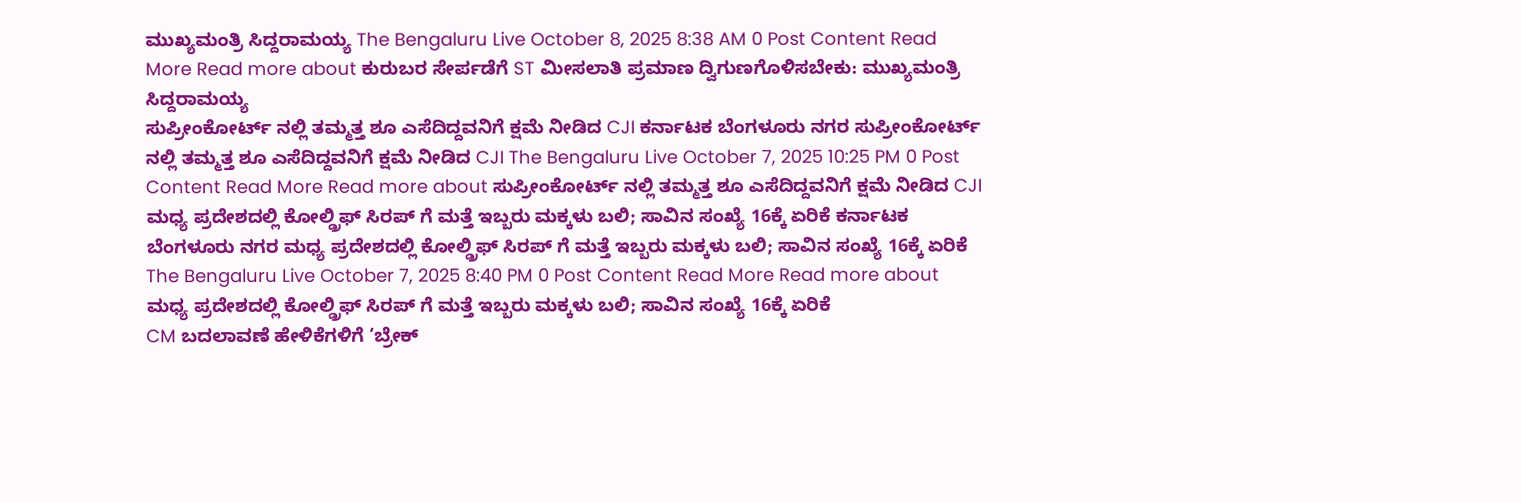ಮುಖ್ಯಮಂತ್ರಿ ಸಿದ್ದರಾಮಯ್ಯ The Bengaluru Live October 8, 2025 8:38 AM 0 Post Content Read More Read more about ಕುರುಬರ ಸೇರ್ಪಡೆಗೆ ST ಮೀಸಲಾತಿ ಪ್ರಮಾಣ ದ್ವಿಗುಣಗೊಳಿಸಬೇಕು: ಮುಖ್ಯಮಂತ್ರಿ ಸಿದ್ದರಾಮಯ್ಯ
ಸುಪ್ರೀಂಕೋರ್ಟ್ ನಲ್ಲಿ ತಮ್ಮತ್ತ ಶೂ ಎಸೆದಿದ್ದವನಿಗೆ ಕ್ಷಮೆ ನೀಡಿದ CJI ಕರ್ನಾಟಕ ಬೆಂಗಳೂರು ನಗರ ಸುಪ್ರೀಂಕೋರ್ಟ್ ನಲ್ಲಿ ತಮ್ಮತ್ತ ಶೂ ಎಸೆದಿದ್ದವನಿಗೆ ಕ್ಷಮೆ ನೀಡಿದ CJI The Bengaluru Live October 7, 2025 10:25 PM 0 Post Content Read More Read more about ಸುಪ್ರೀಂಕೋರ್ಟ್ ನಲ್ಲಿ ತಮ್ಮತ್ತ ಶೂ ಎಸೆದಿದ್ದವನಿಗೆ ಕ್ಷಮೆ ನೀಡಿದ CJI
ಮಧ್ಯ ಪ್ರದೇಶದಲ್ಲಿ ಕೋಲ್ಡ್ರಿಫ್ ಸಿರಪ್ ಗೆ ಮತ್ತೆ ಇಬ್ಬರು ಮಕ್ಕಳು ಬಲಿ; ಸಾವಿನ ಸಂಖ್ಯೆ 16ಕ್ಕೆ ಏರಿಕೆ ಕರ್ನಾಟಕ ಬೆಂಗಳೂರು ನಗರ ಮಧ್ಯ ಪ್ರದೇಶದಲ್ಲಿ ಕೋಲ್ಡ್ರಿಫ್ ಸಿರಪ್ ಗೆ ಮತ್ತೆ ಇಬ್ಬರು ಮಕ್ಕಳು ಬಲಿ; ಸಾವಿನ ಸಂಖ್ಯೆ 16ಕ್ಕೆ ಏರಿಕೆ The Bengaluru Live October 7, 2025 8:40 PM 0 Post Content Read More Read more about ಮಧ್ಯ ಪ್ರದೇಶದಲ್ಲಿ ಕೋಲ್ಡ್ರಿಫ್ ಸಿರಪ್ ಗೆ ಮತ್ತೆ ಇಬ್ಬರು ಮಕ್ಕಳು ಬಲಿ; ಸಾವಿನ ಸಂಖ್ಯೆ 16ಕ್ಕೆ ಏರಿಕೆ
CM ಬದಲಾವಣೆ ಹೇಳಿಕೆಗಳಿಗೆ ‘ಬ್ರೇಕ್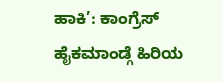ಹಾಕಿ’: ಕಾಂಗ್ರೆಸ್ ಹೈಕಮಾಂಡ್ಗೆ ಹಿರಿಯ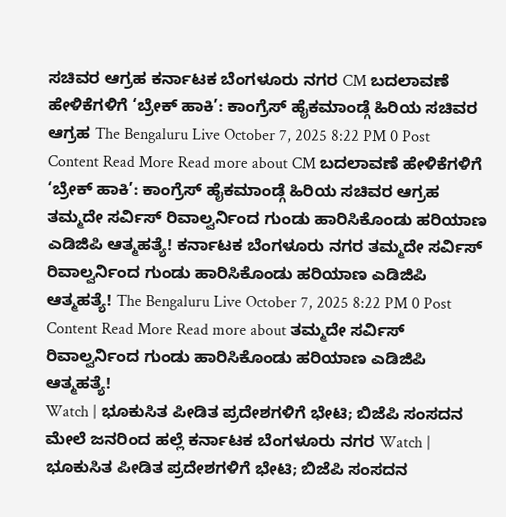ಸಚಿವರ ಆಗ್ರಹ ಕರ್ನಾಟಕ ಬೆಂಗಳೂರು ನಗರ CM ಬದಲಾವಣೆ ಹೇಳಿಕೆಗಳಿಗೆ ‘ಬ್ರೇಕ್ ಹಾಕಿ’: ಕಾಂಗ್ರೆಸ್ ಹೈಕಮಾಂಡ್ಗೆ ಹಿರಿಯ ಸಚಿವರ ಆಗ್ರಹ The Bengaluru Live October 7, 2025 8:22 PM 0 Post Content Read More Read more about CM ಬದಲಾವಣೆ ಹೇಳಿಕೆಗಳಿಗೆ ‘ಬ್ರೇಕ್ ಹಾಕಿ’: ಕಾಂಗ್ರೆಸ್ ಹೈಕಮಾಂಡ್ಗೆ ಹಿರಿಯ ಸಚಿವರ ಆಗ್ರಹ
ತಮ್ಮದೇ ಸರ್ವಿಸ್ ರಿವಾಲ್ವರ್ನಿಂದ ಗುಂಡು ಹಾರಿಸಿಕೊಂಡು ಹರಿಯಾಣ ಎಡಿಜಿಪಿ ಆತ್ಮಹತ್ಯೆ! ಕರ್ನಾಟಕ ಬೆಂಗಳೂರು ನಗರ ತಮ್ಮದೇ ಸರ್ವಿಸ್ ರಿವಾಲ್ವರ್ನಿಂದ ಗುಂಡು ಹಾರಿಸಿಕೊಂಡು ಹರಿಯಾಣ ಎಡಿಜಿಪಿ ಆತ್ಮಹತ್ಯೆ! The Bengaluru Live October 7, 2025 8:22 PM 0 Post Content Read More Read more about ತಮ್ಮದೇ ಸರ್ವಿಸ್ ರಿವಾಲ್ವರ್ನಿಂದ ಗುಂಡು ಹಾರಿಸಿಕೊಂಡು ಹರಿಯಾಣ ಎಡಿಜಿಪಿ ಆತ್ಮಹತ್ಯೆ!
Watch | ಭೂಕುಸಿತ ಪೀಡಿತ ಪ್ರದೇಶಗಳಿಗೆ ಭೇಟಿ; ಬಿಜೆಪಿ ಸಂಸದನ ಮೇಲೆ ಜನರಿಂದ ಹಲ್ಲೆ ಕರ್ನಾಟಕ ಬೆಂಗಳೂರು ನಗರ Watch | ಭೂಕುಸಿತ ಪೀಡಿತ ಪ್ರದೇಶಗಳಿಗೆ ಭೇಟಿ; ಬಿಜೆಪಿ ಸಂಸದನ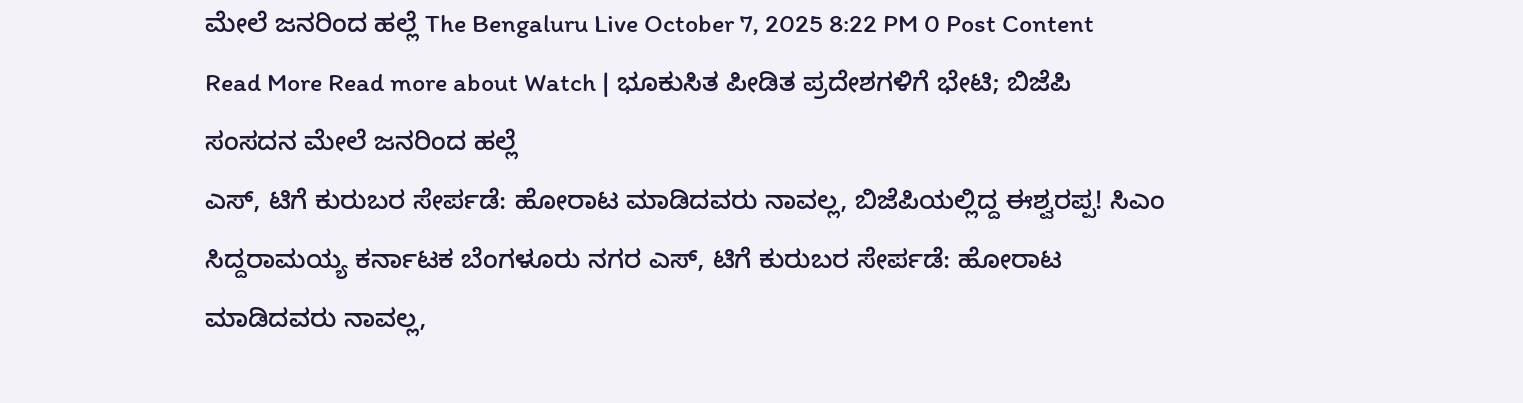ಮೇಲೆ ಜನರಿಂದ ಹಲ್ಲೆ The Bengaluru Live October 7, 2025 8:22 PM 0 Post Content Read More Read more about Watch | ಭೂಕುಸಿತ ಪೀಡಿತ ಪ್ರದೇಶಗಳಿಗೆ ಭೇಟಿ; ಬಿಜೆಪಿ ಸಂಸದನ ಮೇಲೆ ಜನರಿಂದ ಹಲ್ಲೆ
ಎಸ್, ಟಿಗೆ ಕುರುಬರ ಸೇರ್ಪಡೆ: ಹೋರಾಟ ಮಾಡಿದವರು ನಾವಲ್ಲ, ಬಿಜೆಪಿಯಲ್ಲಿದ್ದ ಈಶ್ವರಪ್ಪ! ಸಿಎಂ ಸಿದ್ದರಾಮಯ್ಯ ಕರ್ನಾಟಕ ಬೆಂಗಳೂರು ನಗರ ಎಸ್, ಟಿಗೆ ಕುರುಬರ ಸೇರ್ಪಡೆ: ಹೋರಾಟ ಮಾಡಿದವರು ನಾವಲ್ಲ,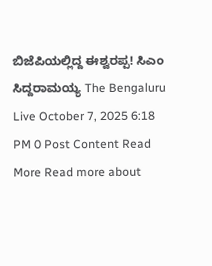ಬಿಜೆಪಿಯಲ್ಲಿದ್ದ ಈಶ್ವರಪ್ಪ! ಸಿಎಂ ಸಿದ್ದರಾಮಯ್ಯ The Bengaluru Live October 7, 2025 6:18 PM 0 Post Content Read More Read more about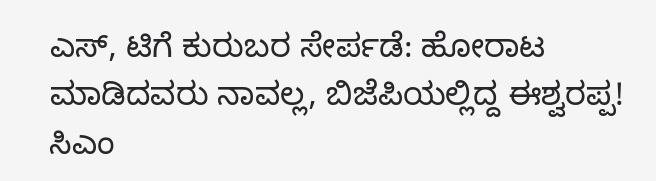ಎಸ್, ಟಿಗೆ ಕುರುಬರ ಸೇರ್ಪಡೆ: ಹೋರಾಟ ಮಾಡಿದವರು ನಾವಲ್ಲ, ಬಿಜೆಪಿಯಲ್ಲಿದ್ದ ಈಶ್ವರಪ್ಪ! ಸಿಎಂ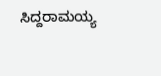ಸಿದ್ದರಾಮಯ್ಯ